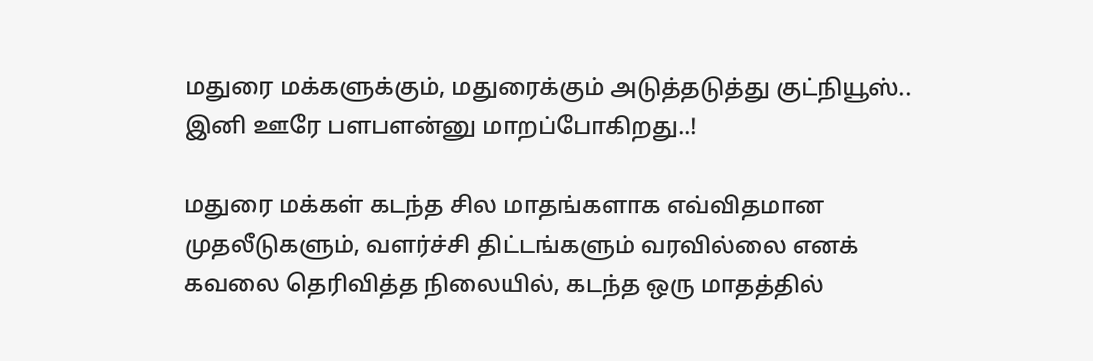மதுரை மக்களுக்கும், மதுரைக்கும் அடுத்தடுத்து குட்நியூஸ்.. இனி ஊரே பளபளன்னு மாறப்போகிறது..!

மதுரை மக்கள் கடந்த சில மாதங்களாக எவ்விதமான முதலீடுகளும், வளர்ச்சி திட்டங்களும் வரவில்லை எனக் கவலை தெரிவித்த நிலையில், கடந்த ஒரு மாதத்தில்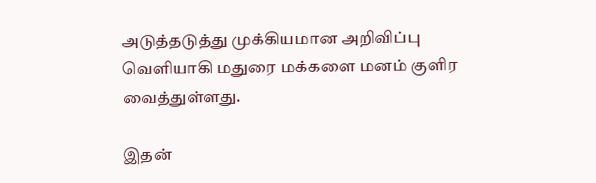அடுத்தடுத்து முக்கியமான அறிவிப்பு வெளியாகி மதுரை மக்களை மனம் குளிர வைத்துள்ளது.

இதன்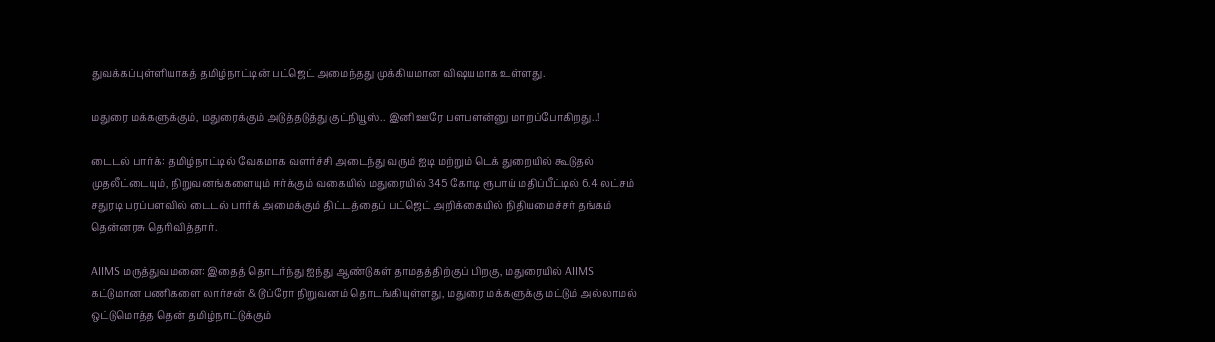துவக்கப்புள்ளியாகத் தமிழ்நாட்டின் பட்ஜெட் அமைந்தது முக்கியமான விஷயமாக உள்ளது.

மதுரை மக்களுக்கும், மதுரைக்கும் அடுத்தடுத்து குட்நியூஸ்.. இனி ஊரே பளபளன்னு மாறப்போகிறது..!

டைடல் பார்க்: தமிழ்நாட்டில் வேகமாக வளர்ச்சி அடைந்து வரும் ஐடி மற்றும் டெக் துறையில் கூடுதல் முதலீட்டையும், நிறுவனங்களையும் ஈர்க்கும் வகையில் மதுரையில் 345 கோடி ரூபாய் மதிப்பீட்டில் 6.4 லட்சம் சதுரடி பரப்பளவில் டைடல் பார்க் அமைக்கும் திட்டத்தைப் பட்ஜெட் அறிக்கையில் நிதியமைச்சர் தங்கம் தென்னரசு தெரிவித்தார்.

AIIMS மருத்துவமனை: இதைத் தொடர்ந்து ஐந்து ஆண்டுகள் தாமதத்திற்குப் பிறகு, மதுரையில் AIIMS கட்டுமான பணிகளை லார்சன் & டூப்ரோ நிறுவனம் தொடங்கியுள்ளது, மதுரை மக்களுக்கு மட்டும் அல்லாமல் ஒட்டுமொத்த தென் தமிழ்நாட்டுக்கும்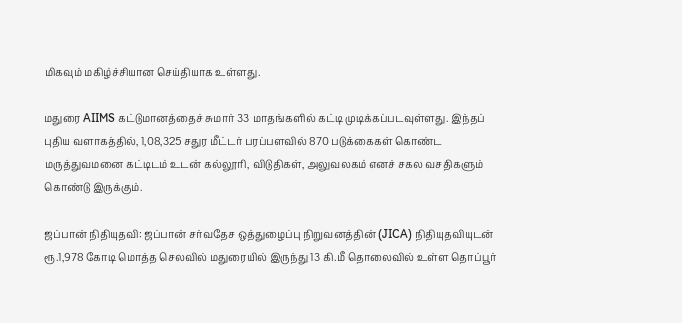மிகவும் மகிழ்ச்சியான செய்தியாக உள்ளது.

மதுரை AIIMS கட்டுமானத்தைச் சுமார் 33 மாதங்களில் கட்டி முடிக்கப்படவுள்ளது. இந்தப் புதிய வளாகத்தில், 1,08,325 சதுர மீட்டர் பரப்பளவில் 870 படுக்கைகள் கொண்ட மருத்துவமனை கட்டிடம் உடன் கல்லூரி, விடுதிகள், அலுவலகம் எனச் சகல வசதிகளும் கொண்டு இருக்கும்.

ஜப்பான் நிதியுதவி: ஜப்பான் சர்வதேச ஒத்துழைப்பு நிறுவனத்தின் (JICA) நிதியுதவியுடன் ரூ.1,978 கோடி மொத்த செலவில் மதுரையில் இருந்து 13 கி.மீ தொலைவில் உள்ள தொப்பூர்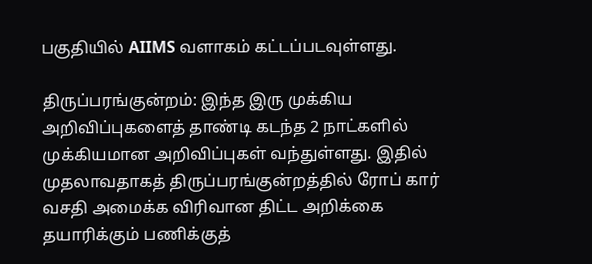பகுதியில் AIIMS வளாகம் கட்டப்படவுள்ளது.

திருப்பரங்குன்றம்: இந்த இரு முக்கிய அறிவிப்புகளைத் தாண்டி கடந்த 2 நாட்களில் முக்கியமான அறிவிப்புகள் வந்துள்ளது. இதில் முதலாவதாகத் திருப்பரங்குன்றத்தில் ரோப் கார் வசதி அமைக்க விரிவான திட்ட அறிக்கை தயாரிக்கும் பணிக்குத்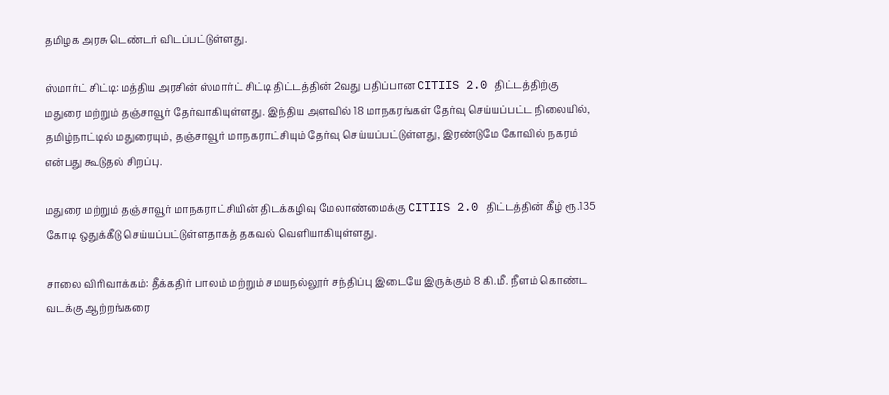தமிழக அரசு டெண்டர் விடப்பட்டுள்ளது.

ஸ்மார்ட் சிட்டி: மத்திய அரசின் ஸ்மார்ட் சிட்டி திட்டத்தின் 2வது பதிப்பான CITIIS 2.0 திட்டத்திற்கு மதுரை மற்றும் தஞ்சாவூர் தேர்வாகியுள்ளது. இந்திய அளவில் 18 மாநகரங்கள் தேர்வு செய்யப்பட்ட நிலையில், தமிழ்நாட்டில் மதுரையும், தஞ்சாவூர் மாநகராட்சியும் தேர்வு செய்யப்பட்டுள்ளது, இரண்டுமே கோவில் நகரம் என்பது கூடுதல் சிறப்பு.

மதுரை மற்றும் தஞ்சாவூர் மாநகராட்சியின் திடக்கழிவு மேலாண்மைக்கு CITIIS 2.0 திட்டத்தின் கீழ் ரூ.135 கோடி ஒதுக்கீடு செய்யப்பட்டுள்ளதாகத் தகவல் வெளியாகியுள்ளது.

சாலை விரிவாக்கம்: தீக்கதிர் பாலம் மற்றும் சமயநல்லூர் சந்திப்பு இடையே இருக்கும் 8 கி.மீ. நீளம் கொண்ட வடக்கு ஆற்றங்கரை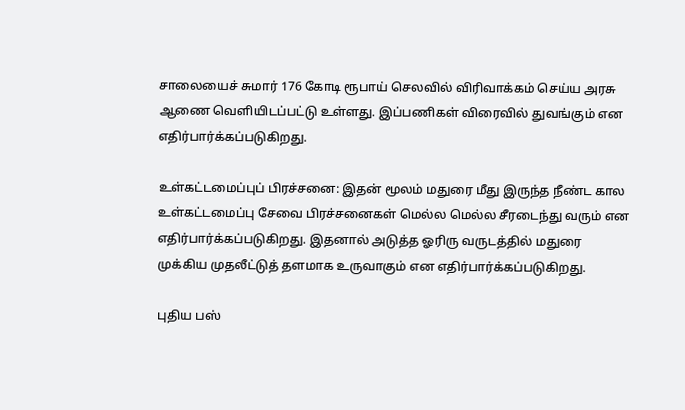சாலையைச் சுமார் 176 கோடி ரூபாய் செலவில் விரிவாக்கம் செய்ய அரசு ஆணை வெளியிடப்பட்டு உள்ளது. இப்பணிகள் விரைவில் துவங்கும் என எதிர்பார்க்கப்படுகிறது.

உள்கட்டமைப்புப் பிரச்சனை: இதன் மூலம் மதுரை மீது இருந்த நீண்ட கால உள்கட்டமைப்பு சேவை பிரச்சனைகள் மெல்ல மெல்ல சீரடைந்து வரும் என எதிர்பார்க்கப்படுகிறது. இதனால் அடுத்த ஓரிரு வருடத்தில் மதுரை முக்கிய முதலீட்டுத் தளமாக உருவாகும் என எதிர்பார்க்கப்படுகிறது.

புதிய பஸ்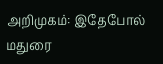அறிமுகம்: இதேபோல் மதுரை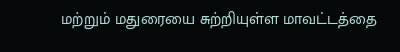மற்றும் மதுரையை சுற்றியுள்ள மாவட்டத்தை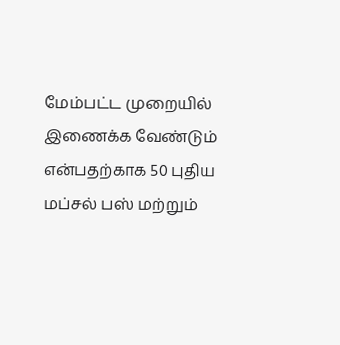மேம்பட்ட முறையில் இணைக்க வேண்டும் என்பதற்காக 50 புதிய மப்சல் பஸ் மற்றும்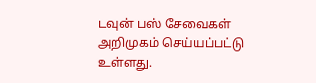டவுன் பஸ் சேவைகள் அறிமுகம் செய்யப்பட்டு உள்ளது.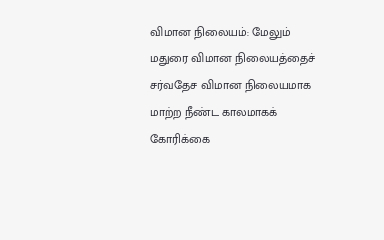விமான நிலையம்: மேலும் மதுரை விமான நிலையத்தைச் சர்வதேச விமான நிலையமாக மாற்ற நீண்ட காலமாகக் கோரிக்கை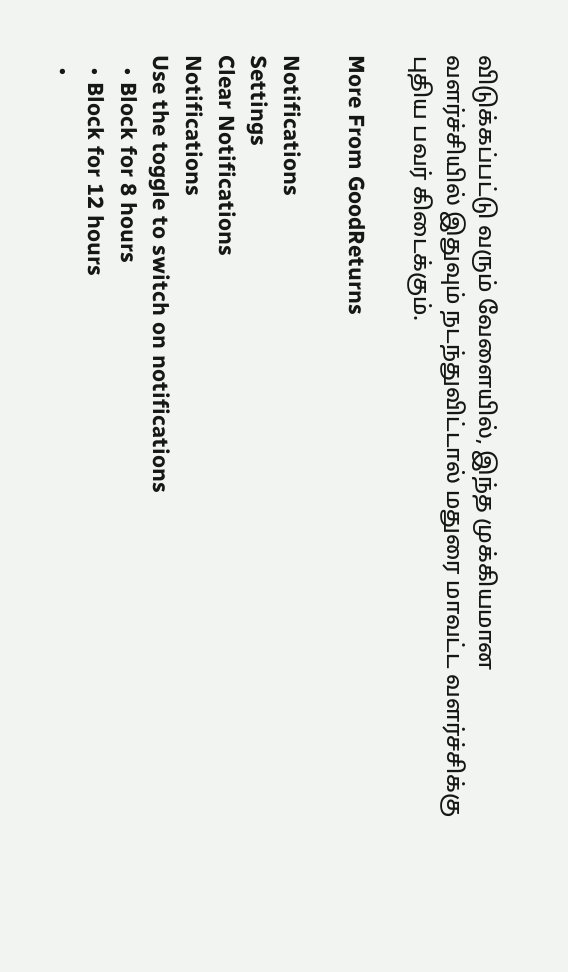விடுக்கப்பட்டு வரும் வேளையில், இந்த முக்கியமான வளர்ச்சியில் இதுவும் நடந்துவிட்டால் மதுரை மாவட்ட வளர்ச்சிக்கு புதிய பவர் கிடைக்கும்.

More From GoodReturns

Notifications
Settings
Clear Notifications
Notifications
Use the toggle to switch on notifications
  • Block for 8 hours
  • Block for 12 hours
  •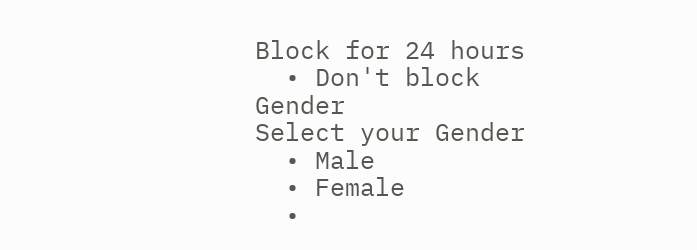Block for 24 hours
  • Don't block
Gender
Select your Gender
  • Male
  • Female
  •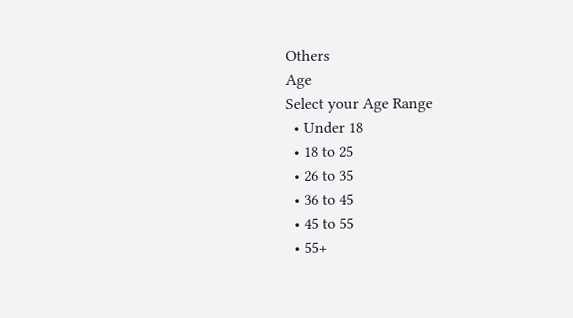Others
Age
Select your Age Range
  • Under 18
  • 18 to 25
  • 26 to 35
  • 36 to 45
  • 45 to 55
  • 55+